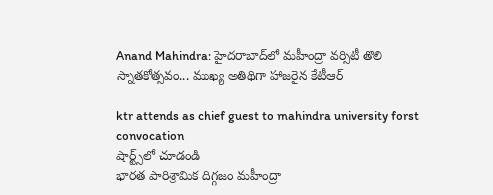Anand Mahindra: హైద‌రాబాద్‌లో మ‌హీంద్రా వ‌ర్సిటీ తొలి స్నాత‌కోత్సవం... ముఖ్య అతిథిగా హాజ‌రైన కేటీఆర్‌

ktr attends as chief guest to mahindra university forst convocation
షార్ట్స్‌లో చూడండి
భార‌త పారిశ్రామిక దిగ్గ‌జం మ‌హీంద్రా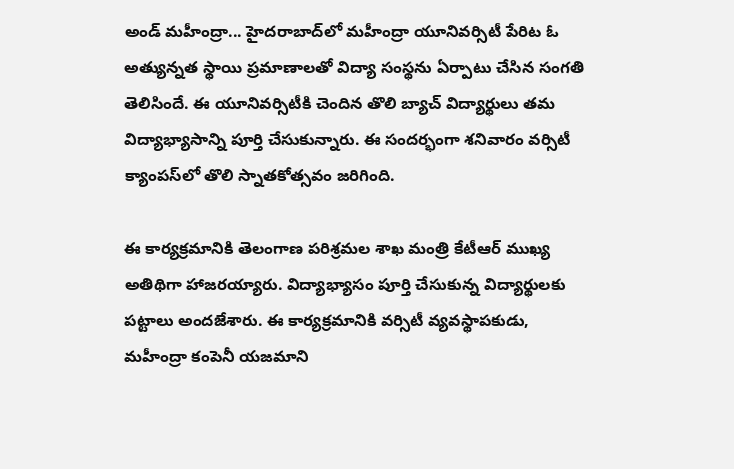అండ్ మ‌హీంద్రా... హైద‌రాబాద్‌లో మ‌హీంద్రా యూనివ‌ర్సిటీ పేరిట ఓ అత్యున్న‌త స్థాయి ప్ర‌మాణాల‌తో విద్యా సంస్థ‌ను ఏర్పాటు చేసిన సంగ‌తి తెలిసిందే. ఈ యూనివ‌ర్సిటీకి చెందిన తొలి బ్యాచ్ విద్యార్థులు త‌మ విద్యాభ్యాసాన్ని పూర్తి చేసుకున్నారు. ఈ సంద‌ర్భంగా శ‌నివారం వ‌ర్సిటీ క్యాంప‌స్‌లో తొలి స్నాత‌కోత్స‌వం జ‌రిగింది.

ఈ కార్య‌క్ర‌మానికి తెలంగాణ ప‌రిశ్ర‌మ‌ల శాఖ మంత్రి కేటీఆర్ ముఖ్య అతిథిగా హాజ‌ర‌య్యారు. విద్యాభ్యాసం పూర్తి చేసుకున్న విద్యార్థుల‌కు ప‌ట్టాలు అంద‌జేశారు. ఈ కార్య‌క్ర‌మానికి వ‌ర్సిటీ వ్య‌వ‌స్థాప‌కుడు, మ‌హీంద్రా కంపెనీ య‌జ‌మాని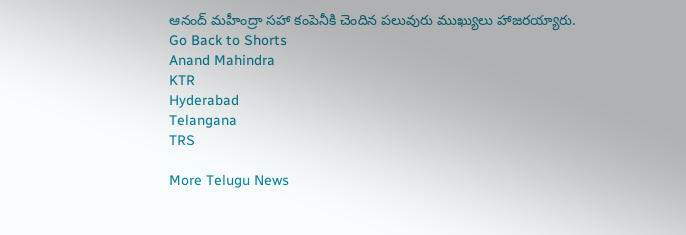ఆనంద్ మ‌హీంద్రా స‌హా కంపెనీకి చెందిన ప‌లువురు ముఖ్యులు హాజ‌ర‌య్యారు.
Go Back to Shorts
Anand Mahindra
KTR
Hyderabad
Telangana
TRS

More Telugu News